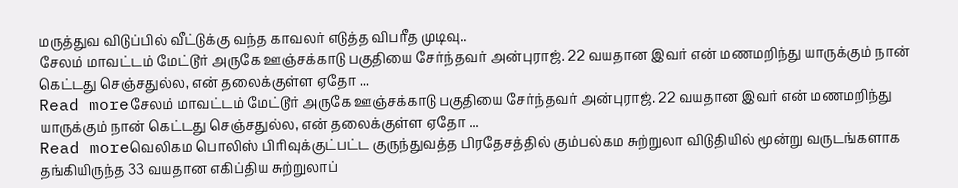மருத்துவ விடுப்பில் வீட்டுக்கு வந்த காவலர் எடுத்த விபரீத முடிவு..
சேலம் மாவட்டம் மேட்டூர் அருகே ஊஞ்சக்காடு பகுதியை சேர்ந்தவர் அன்புராஜ். 22 வயதான இவர் என் மணமறிந்து யாருக்கும் நான் கெட்டது செஞ்சதுல்ல, என் தலைக்குள்ள ஏதோ ...
Read moreசேலம் மாவட்டம் மேட்டூர் அருகே ஊஞ்சக்காடு பகுதியை சேர்ந்தவர் அன்புராஜ். 22 வயதான இவர் என் மணமறிந்து யாருக்கும் நான் கெட்டது செஞ்சதுல்ல, என் தலைக்குள்ள ஏதோ ...
Read moreவெலிகம பொலிஸ் பிரிவுக்குட்பட்ட குருந்துவத்த பிரதேசத்தில் கும்பல்கம சுற்றுலா விடுதியில் மூன்று வருடங்களாக தங்கியிருந்த 33 வயதான எகிப்திய சுற்றுலாப்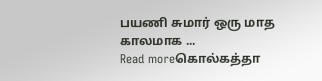பயணி சுமார் ஒரு மாத காலமாக ...
Read moreகொல்கத்தா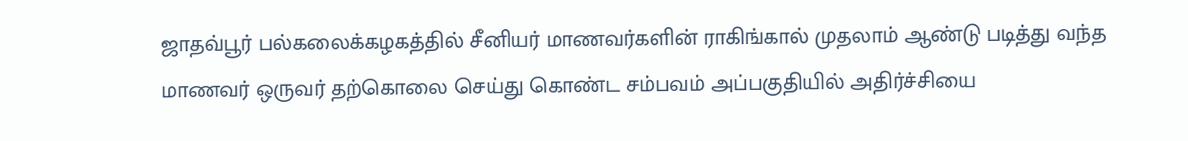ஜாதவ்பூர் பல்கலைக்கழகத்தில் சீனியர் மாணவர்களின் ராகிங்கால் முதலாம் ஆண்டு படித்து வந்த மாணவர் ஒருவர் தற்கொலை செய்து கொண்ட சம்பவம் அப்பகுதியில் அதிர்ச்சியை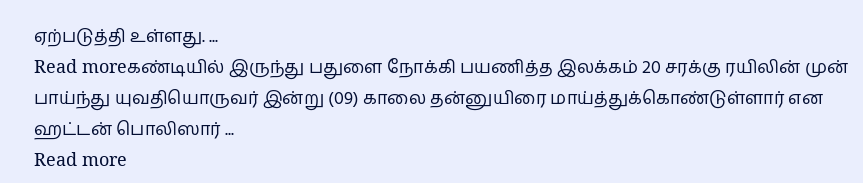ஏற்படுத்தி உள்ளது. ...
Read moreகண்டியில் இருந்து பதுளை நோக்கி பயணித்த இலக்கம் 20 சரக்கு ரயிலின் முன் பாய்ந்து யுவதியொருவர் இன்று (09) காலை தன்னுயிரை மாய்த்துக்கொண்டுள்ளார் என ஹட்டன் பொலிஸார் ...
Read more